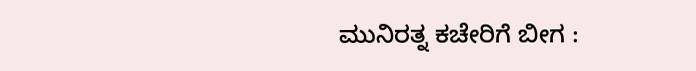ಮುನಿರತ್ನ ಕಚೇರಿಗೆ ಬೀಗ :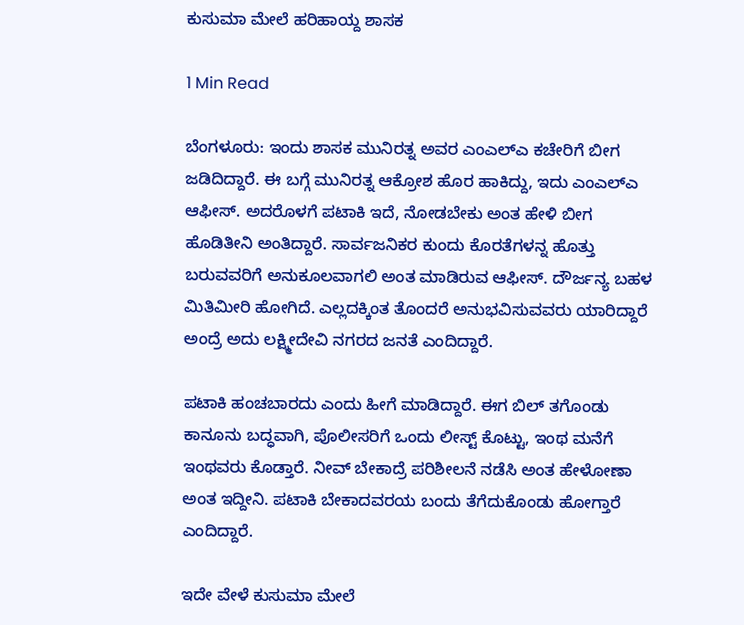ಕುಸುಮಾ ಮೇಲೆ ಹರಿಹಾಯ್ದ ಶಾಸಕ

1 Min Read

ಬೆಂಗಳೂರು: ಇಂದು ಶಾಸಕ ಮುನಿರತ್ನ ಅವರ ಎಂಎಲ್ಎ ಕಚೇರಿಗೆ ಬೀಗ ಜಡಿದಿದ್ದಾರೆ. ಈ ಬಗ್ಗೆ ಮುನಿರತ್ನ ಆಕ್ರೋಶ ಹೊರ ಹಾಕಿದ್ದು, ಇದು ಎಂಎಲ್ಎ ಆಫೀಸ್. ಅದರೊಳಗೆ ಪಟಾಕಿ ಇದೆ, ನೋಡಬೇಕು ಅಂತ ಹೇಳಿ ಬೀಗ ಹೊಡಿತೀನಿ ಅಂತಿದ್ದಾರೆ. ಸಾರ್ವಜನಿಕರ ಕುಂದು ಕೊರತೆಗಳನ್ನ ಹೊತ್ತು ಬರುವವರಿಗೆ ಅನುಕೂಲವಾಗಲಿ ಅಂತ ಮಾಡಿರುವ ಆಫೀಸ್. ದೌರ್ಜನ್ಯ ಬಹಳ ಮಿತಿಮೀರಿ ಹೋಗಿದೆ. ಎಲ್ಲದಕ್ಕಿಂತ ತೊಂದರೆ ಅನುಭವಿಸುವವರು ಯಾರಿದ್ದಾರೆ ಅಂದ್ರೆ ಅದು ಲಕ್ಷ್ಮೀದೇವಿ ನಗರದ ಜನತೆ ಎಂದಿದ್ದಾರೆ.

ಪಟಾಕಿ ಹಂಚಬಾರದು ಎಂದು ಹೀಗೆ ಮಾಡಿದ್ದಾರೆ. ಈಗ ಬಿಲ್ ತಗೊಂಡು ಕಾನೂನು ಬದ್ಧವಾಗಿ, ಪೊಲೀಸರಿಗೆ ಒಂದು ಲೀಸ್ಟ್ ಕೊಟ್ಟು, ಇಂಥ ಮನೆಗೆ ಇಂಥವರು ಕೊಡ್ತಾರೆ. ನೀವ್ ಬೇಕಾದ್ರೆ ಪರಿಶೀಲನೆ ನಡೆಸಿ ಅಂತ ಹೇಳೋಣಾ ಅಂತ ಇದ್ದೀನಿ. ಪಟಾಕಿ ಬೇಕಾದವರಯ ಬಂದು ತೆಗೆದುಕೊಂಡು ಹೋಗ್ತಾರೆ ಎಂದಿದ್ದಾರೆ.

ಇದೇ ವೇಳೆ ಕುಸುಮಾ ಮೇಲೆ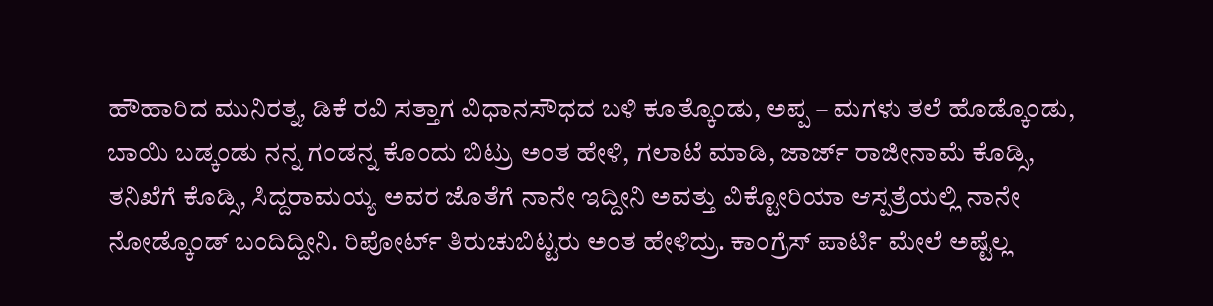ಹೌಹಾರಿದ ಮುನಿರತ್ನ, ಡಿಕೆ ರವಿ ಸತ್ತಾಗ ವಿಧಾನಸೌಧದ ಬಳಿ ಕೂತ್ಕೊಂಡು, ಅಪ್ಪ – ಮಗಳು ತಲೆ ಹೊಡ್ಕೊಂಡು, ಬಾಯಿ ಬಡ್ಕಂಡು ನನ್ನ ಗಂಡನ್ನ ಕೊಂದು ಬಿಟ್ರು ಅಂತ ಹೇಳಿ, ಗಲಾಟೆ ಮಾಡಿ, ಜಾರ್ಜ್ ರಾಜೀನಾಮೆ ಕೊಡ್ಸಿ, ತನಿಖೆಗೆ ಕೊಡ್ಸಿ, ಸಿದ್ದರಾಮಯ್ಯ ಅವರ ಜೊತೆಗೆ ನಾನೇ ಇದ್ದೀನಿ ಅವತ್ತು ವಿಕ್ಟೋರಿಯಾ ಆಸ್ಪತ್ರೆಯಲ್ಲಿ ನಾನೇ ನೋಡ್ಕೊಂಡ್ ಬಂದಿದ್ದೀನಿ. ರಿಪೋರ್ಟ್ ತಿರುಚುಬಿಟ್ಟರು ಅಂತ ಹೇಳಿದ್ರು. ಕಾಂಗ್ರೆಸ್ ಪಾರ್ಟಿ ಮೇಲೆ ಅಷ್ಟೆಲ್ಲ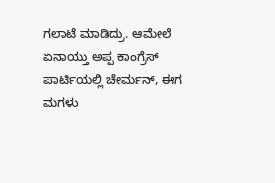ಗಲಾಟೆ ಮಾಡಿದ್ರು. ಆಮೇಲೆ ಏನಾಯ್ತು ಅಪ್ಪ ಕಾಂಗ್ರೆಸ್ ಪಾರ್ಟಿಯಲ್ಲಿ ಚೇರ್ಮನ್, ಈಗ ಮಗಳು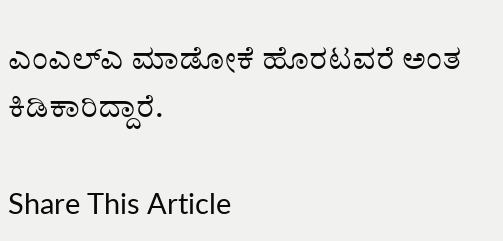ಎಂಎಲ್ಎ ಮಾಡೋಕೆ ಹೊರಟವರೆ ಅಂತ ಕಿಡಿಕಾರಿದ್ದಾರೆ.

Share This Article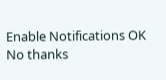Enable Notifications OK No thanks